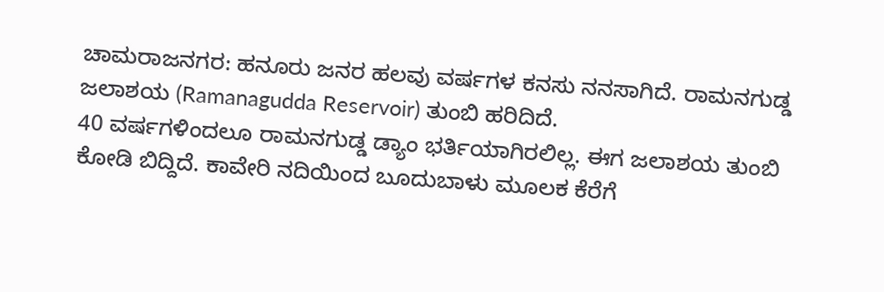ಚಾಮರಾಜನಗರ: ಹನೂರು ಜನರ ಹಲವು ವರ್ಷಗಳ ಕನಸು ನನಸಾಗಿದೆ. ರಾಮನಗುಡ್ಡ ಜಲಾಶಯ (Ramanagudda Reservoir) ತುಂಬಿ ಹರಿದಿದೆ.
40 ವರ್ಷಗಳಿಂದಲೂ ರಾಮನಗುಡ್ಡ ಡ್ಯಾಂ ಭರ್ತಿಯಾಗಿರಲಿಲ್ಲ. ಈಗ ಜಲಾಶಯ ತುಂಬಿ ಕೋಡಿ ಬಿದ್ದಿದೆ. ಕಾವೇರಿ ನದಿಯಿಂದ ಬೂದುಬಾಳು ಮೂಲಕ ಕೆರೆಗೆ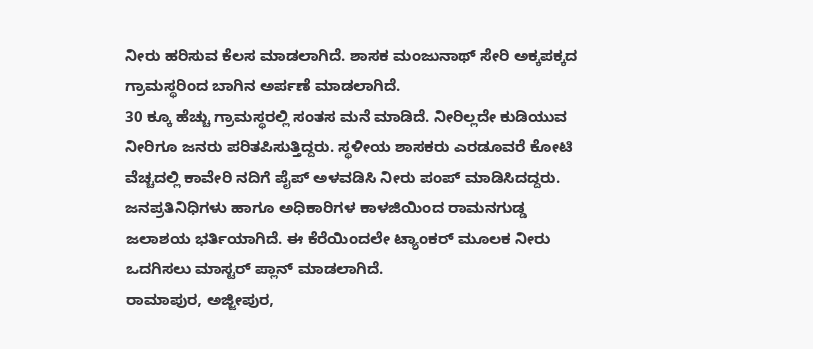ನೀರು ಹರಿಸುವ ಕೆಲಸ ಮಾಡಲಾಗಿದೆ. ಶಾಸಕ ಮಂಜುನಾಥ್ ಸೇರಿ ಅಕ್ಕಪಕ್ಕದ ಗ್ರಾಮಸ್ಥರಿಂದ ಬಾಗಿನ ಅರ್ಪಣೆ ಮಾಡಲಾಗಿದೆ.
30 ಕ್ಕೂ ಹೆಚ್ಚು ಗ್ರಾಮಸ್ಥರಲ್ಲಿ ಸಂತಸ ಮನೆ ಮಾಡಿದೆ. ನೀರಿಲ್ಲದೇ ಕುಡಿಯುವ ನೀರಿಗೂ ಜನರು ಪರಿತಪಿಸುತ್ತಿದ್ದರು. ಸ್ಥಳೀಯ ಶಾಸಕರು ಎರಡೂವರೆ ಕೋಟಿ ವೆಚ್ಚದಲ್ಲಿ ಕಾವೇರಿ ನದಿಗೆ ಪೈಪ್ ಅಳವಡಿಸಿ ನೀರು ಪಂಪ್ ಮಾಡಿಸಿದದ್ದರು. ಜನಪ್ರತಿನಿಧಿಗಳು ಹಾಗೂ ಅಧಿಕಾರಿಗಳ ಕಾಳಜಿಯಿಂದ ರಾಮನಗುಡ್ಡ ಜಲಾಶಯ ಭರ್ತಿಯಾಗಿದೆ. ಈ ಕೆರೆಯಿಂದಲೇ ಟ್ಯಾಂಕರ್ ಮೂಲಕ ನೀರು ಒದಗಿಸಲು ಮಾಸ್ಟರ್ ಪ್ಲಾನ್ ಮಾಡಲಾಗಿದೆ.
ರಾಮಾಪುರ, ಅಜ್ಜೀಪುರ,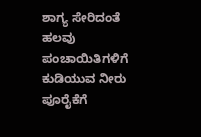ಶಾಗ್ಯ ಸೇರಿದಂತೆ ಹಲವು ಪಂಚಾಯಿತಿಗಳಿಗೆ ಕುಡಿಯುವ ನೀರು ಪೂರೈಕೆಗೆ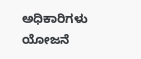ಅಧಿಕಾರಿಗಳು ಯೋಜನೆ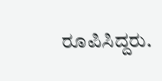ರೂಪಿಸಿದ್ದರು.